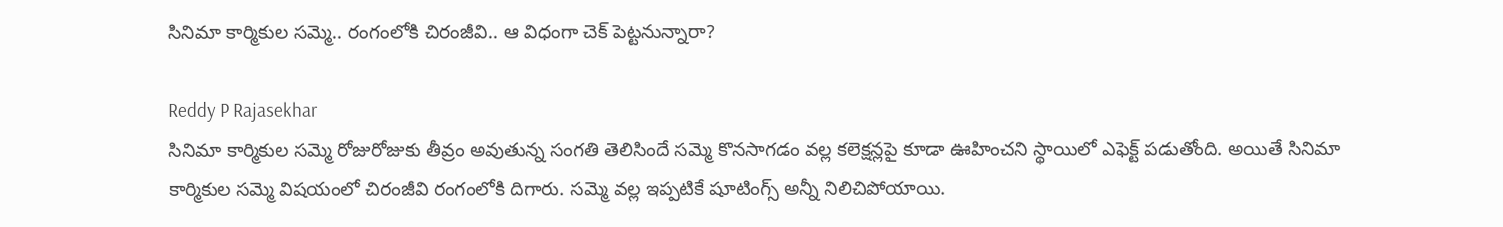సినిమా కార్మికుల సమ్మె.. రంగంలోకి చిరంజీవి.. ఆ విధంగా చెక్ పెట్టనున్నారా?

Reddy P Rajasekhar
సినిమా కార్మికుల సమ్మె రోజురోజుకు తీవ్రం అవుతున్న సంగతి తెలిసిందే సమ్మె కొనసాగడం వల్ల కలెక్షన్లపై కూడా ఊహించని స్థాయిలో ఎఫెక్ట్ పడుతోంది. అయితే సినిమా కార్మికుల సమ్మె విషయంలో చిరంజీవి రంగంలోకి దిగారు. సమ్మె వల్ల ఇప్పటికే షూటింగ్స్ అన్నీ నిలిచిపోయాయి.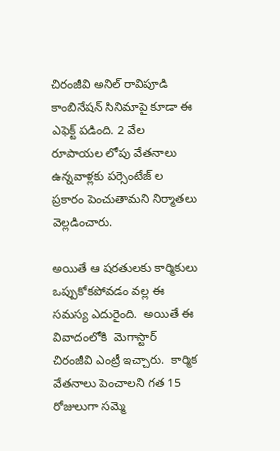చిరంజీవి అనిల్ రావిపూడి కాంబినేషన్ సినిమాపై కూడా ఈ ఎఫెక్ట్ పడింది. 2 వేల రూపాయల లోపు వేతనాలు ఉన్నవాళ్లకు పర్సెంటేజ్ ల ప్రకారం పెంచుతామని నిర్మాతలు వెల్లడించారు.

అయితే ఆ షరతులకు కార్మికులు ఒప్పుకోకపోవడం వల్ల ఈ సమస్య ఎదురైంది.  అయితే ఈ వివాదంలోకి  మెగాస్టార్ చిరంజీవి ఎంట్రీ ఇచ్చారు.  కార్మిక వేతనాలు పెంచాలని గత 15 రోజులుగా సమ్మె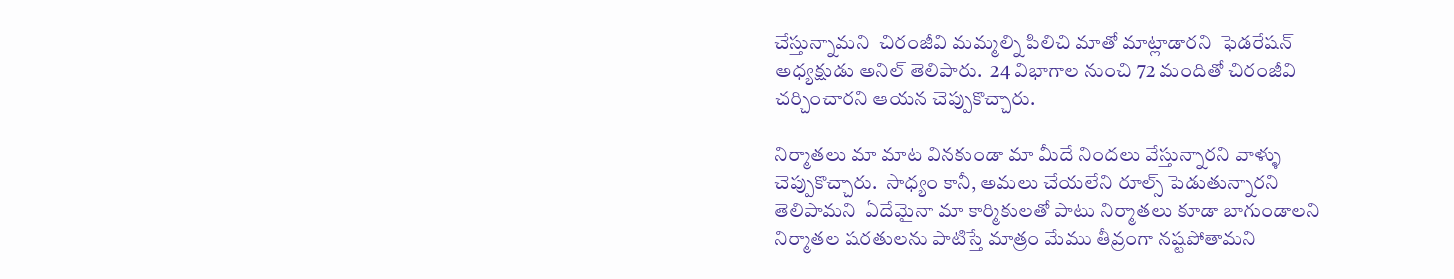చేస్తున్నామని  చిరంజీవి మమ్మల్ని పిలిచి మాతో మాట్లాడారని  ఫెడరేషన్ అధ్యక్షుడు అనిల్ తెలిపారు.  24 విభాగాల నుంచి 72 మందితో చిరంజీవి చర్చించారని ఆయన చెప్పుకొచ్చారు.

నిర్మాతలు మా మాట వినకుండా మా మీదే నిందలు వేస్తున్నారని వాళ్ళు చెప్పుకొచ్చారు.  సాధ్యం కానీ, అమలు చేయలేని రూల్స్ పెడుతున్నారని తెలిపామని  ఏదేమైనా మా కార్మికులతో పాటు నిర్మాతలు కూడా బాగుండాలని  నిర్మాతల షరతులను పాటిస్తే మాత్రం మేము తీవ్రంగా నష్టపోతామని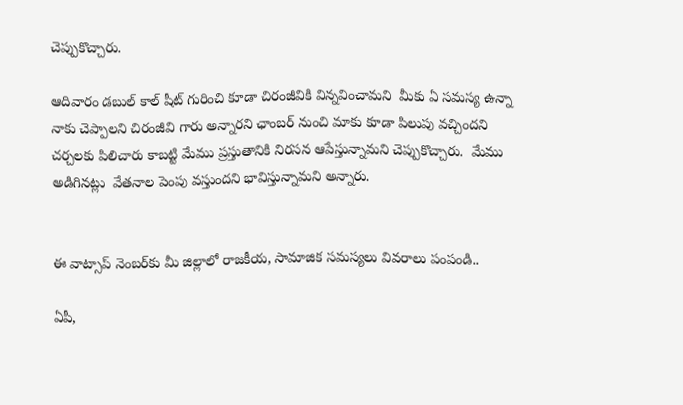చెప్పుకొచ్చారు.

ఆదివారం డబుల్ కాల్ షీట్ గురించి కూడా చిరంజీవికి విన్నవించామని  మీకు ఏ సమస్య ఉన్నా నాకు చెప్పాలని చిరంజీవి గారు అన్నారని ఛాంబర్ నుంచి మాకు కూడా పిలుపు వచ్చిందని  చర్చలకు పిలిచారు కాబట్టి మేము ప్రస్తుతానికి నిరసన ఆపేస్తున్నామని చెప్పుకొచ్చారు.  మేము అడిగినట్లు  వేతనాల పెంపు వస్తుందని భావిస్తున్నామని అన్నారు.


ఈ వాట్సాప్ నెంబ‌ర్‌కు మీ జిల్లాలో రాజ‌కీయ‌, సామాజిక స‌మ‌స్య‌లు వివ‌రాలు పంపండి..

ఏపీ,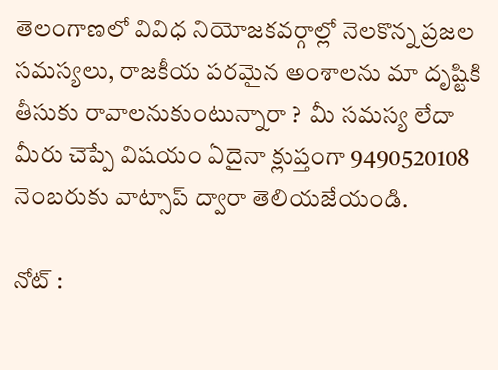తెలంగాణ‌లో వివిధ నియోజ‌క‌వ‌ర్గాల్లో నెల‌కొన్న ప్ర‌జ‌ల స‌మ‌స్య‌లు, రాజ‌కీయ ప‌ర‌మైన అంశాల‌ను మా దృష్టికి తీసుకు రావాల‌నుకుంటున్నారా ?  మీ స‌మ‌స్య లేదా మీరు చెప్పే విషయం ఏదైనా క్లుప్తంగా 9490520108 నెంబ‌రుకు వాట్సాప్ ద్వారా తెలియ‌జేయండి.

నోట్ :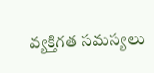వ్య‌క్తిగ‌త స‌మ‌స్య‌లు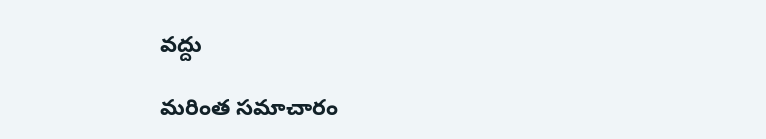వ‌ద్దు

మరింత సమాచారం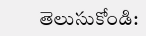తెలుసుకోండి: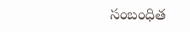సంబంధిత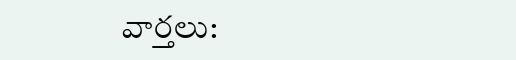వార్తలు: